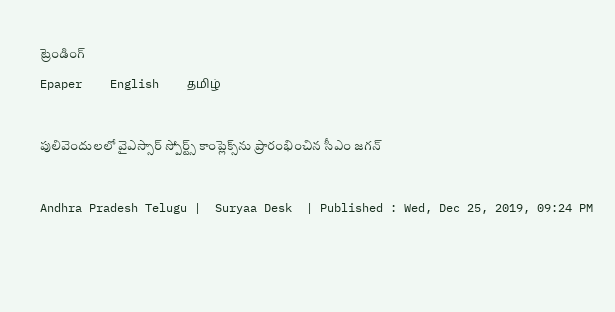ట్రెండింగ్
Epaper    English    தமிழ்

పులివెందులలో వైఎస్సార్‌ స్పోర్ట్స్‌ కాంప్లెక్స్‌ను ప్రారంభించిన సీఎం జ‌గ‌న్‌

Andhra Pradesh Telugu |  Suryaa Desk  | Published : Wed, Dec 25, 2019, 09:24 PM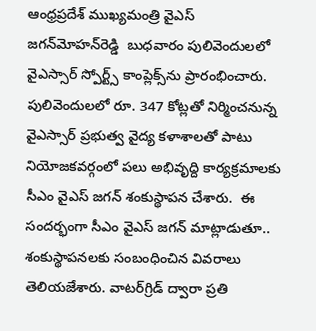ఆంధ్రప్రదేశ్‌ ముఖ్యమంత్రి వైఎస్‌ జగన్‌మోహన్‌రెడ్డి  బుధవారం పులివెందులలో వైఎస్సార్‌ స్పోర్ట్స్‌ కాంప్లెక్స్‌ను ప్రారంభించారు. పులివెందులలో రూ. 347 కోట్లతో నిర్మించనున్న వైఎస్సార్‌ ప్రభుత్వ వైద్య కళాశాలతో పాటు నియోజకవర్గంలో పలు అభివృద్ది కార్యక్రమాలకు సీఎం వైఎస్‌ జగన్‌ శంకుస్థాపన చేశారు.  ఈ సందర్భంగా సీఎం వైఎస్‌ జగన్‌ మాట్లాడుతూ.. శంకుస్థాపనలకు సంబంధించిన వివరాలు తెలియజేశారు. వాటర్‌గ్రిడ్‌ ద్వారా ప్రతి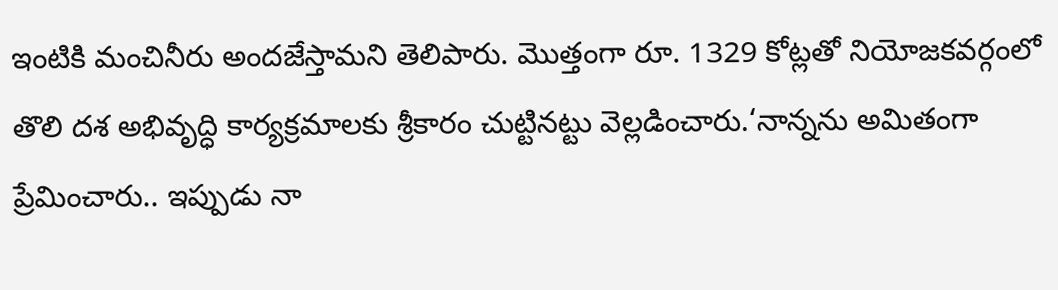ఇంటికి మంచినీరు అందజేస్తామని తెలిపారు. మొత్తంగా రూ. 1329 కోట్లతో నియోజకవర్గంలో తొలి దశ అభివృద్ధి కార్యక్రమాలకు శ్రీకారం చుట్టినట్టు వెల్లడించారు.‘నాన్నను అమితంగా ప్రేమించారు.. ఇప్పుడు నా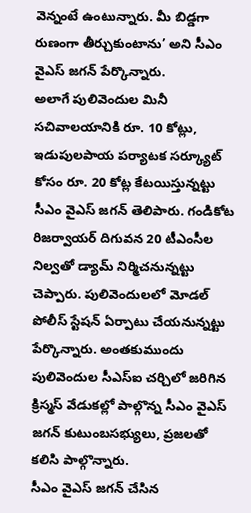వెన్నంటే ఉంటున్నారు. మీ బిడ్డగా రుణంగా తీర్చుకుంటాను’ అని సీఎం వైఎస్‌ జగన్‌ పేర్కొన్నారు.
అలాగే పులివెందుల మినీ సచివాలయానికి రూ. 10 కోట్లు, ఇడుపులపాయ పర్యాటక సర్క్యూట్‌ కోసం రూ. 20 కోట్ల కేటయిస్తున్నట్టు సీఎం వైఎస్‌ జగన్‌ తెలిపారు. గండికోట రిజర్వాయర్‌ దిగువన 20 టీఎంసీల నిల్వతో డ్యామ్‌ నిర్మిచనున్నట్టు చెప్పారు. పులివెందులలో మోడల్ పోలీస్ స్టేషన్ ఏర్పాటు చేయనున్నట్టు పేర్కొన్నారు. అంతకుముందు పులివెందుల సీఎస్‌ఐ చర్చిలో జరిగిన క్రిస్మస్‌ వేడుకల్లో పాల్గొన్న సీఎం వైఎస్‌ జగన్‌ కుటుంబసభ్యులు, ప్రజలతో కలిసి పాల్గొన్నారు.
సీఎం వైఎస్‌ జగన్‌ చేసిన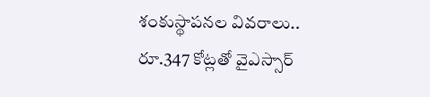శంకుస్థాపనల వివరాలు..
రూ.347 కోట్లతో వైఎస్సార్‌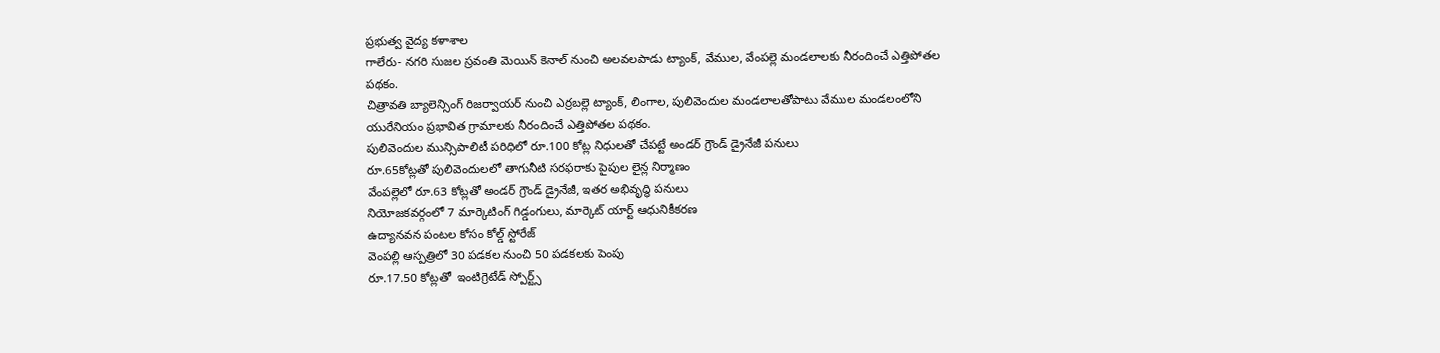ప్రభుత్వ వైద్య కళాశాల
గాలేరు- నగరి సుజల స్రవంతి మెయిన్‌ కెనాల్‌ నుంచి అలవలపాడు ట్యాంక్, వేముల, వేంపల్లె మండలాలకు నీరందించే ఎత్తిపోతల పథకం.
చిత్రావతి బ్యాలెన్సింగ్‌ రిజర్వాయర్‌ నుంచి ఎర్రబల్లె ట్యాంక్, లింగాల, పులివెందుల మండలాలతోపాటు వేముల మండలంలోని యురేనియం ప్రభావిత గ్రామాలకు నీరందించే ఎత్తిపోతల పథకం.
పులివెందుల మున్సిపాలిటీ పరిధిలో రూ.100 కోట్ల నిధులతో చేపట్టే అండర్‌ గ్రౌండ్‌ డ్రైనేజీ పనులు
రూ.65కోట్లతో పులివెందులలో తాగునీటి సరఫరాకు పైపుల లైన్ల నిర్మాణం
వేంపల్లెలో రూ.63 కోట్లతో అండర్‌ గ్రౌండ్‌ డ్రైనేజీ, ఇతర అభివృద్ధి పనులు
నియోజకవర్గంలో 7 మార్కెటింగ్‌ గిడ్డంగులు, మార్కెట్‌ యార్ట్‌ ఆధునికీకరణ
ఉద్యానవన పంటల కోసం కోల్డ్‌ స్టోరేజ్‌
వెంపల్లి ఆస్పత్రిలో 30 పడకల నుంచి 50 పడకలకు పెంపు
రూ.17.50 కోట్లతో  ఇంటిగ్రెటేడ్‌ స్పోర్ట్స్‌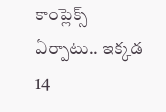కాంప్లెక్స్‌ ఏర్పాటు.. ఇక్కడ 14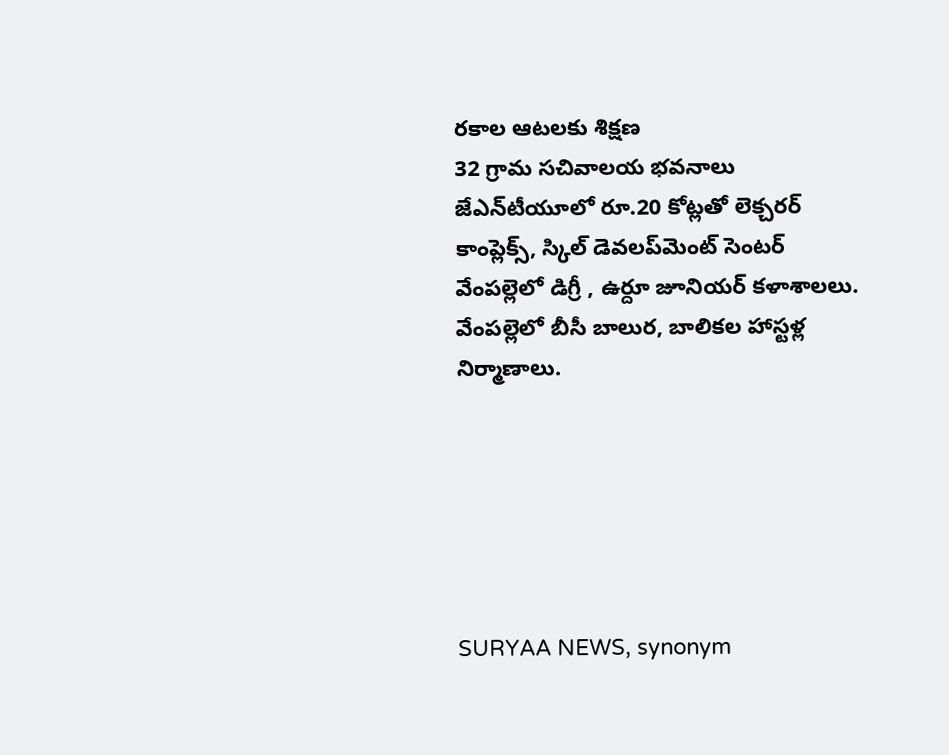రకాల ఆటలకు శిక్షణ
32 గ్రామ సచివాలయ భవనాలు
జేఎన్‌టీయూలో రూ.20 కోట్లతో లెక్చరర్‌ కాంప్లెక్స్, స్కిల్‌ డెవలప్‌మెంట్‌ సెంటర్‌
వేంపల్లెలో డిగ్రీ , ఉర్దూ జూనియర్‌ కళాశాలలు.
వేంపల్లెలో బీసీ బాలుర, బాలికల హాస్టళ్ల నిర్మాణాలు.






SURYAA NEWS, synonym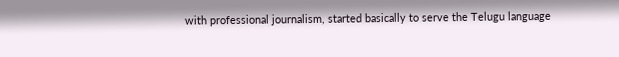with professional journalism, started basically to serve the Telugu language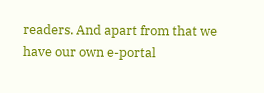readers. And apart from that we have our own e-portal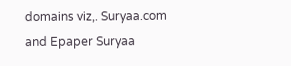domains viz,. Suryaa.com and Epaper Suryaa